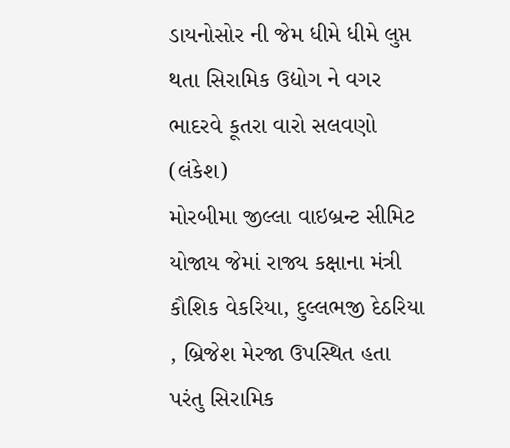ડાયનોસોર ની જેમ ધીમે ધીમે લુપ્ત થતા સિરામિક ઉદ્યોગ ને વગર ભાદરવે કૂતરા વારો સલવણો
(લંકેશ)
મોરબીમા જીલ્લા વાઇબ્રન્ટ સીમિટ યોજાય જેમાં રાજ્ય કક્ષાના મંત્રી કૌશિક વેકરિયા, દુલ્લભજી દેઠરિયા , બ્રિજેશ મેરજા ઉપસ્થિત હતા પરંતુ સિરામિક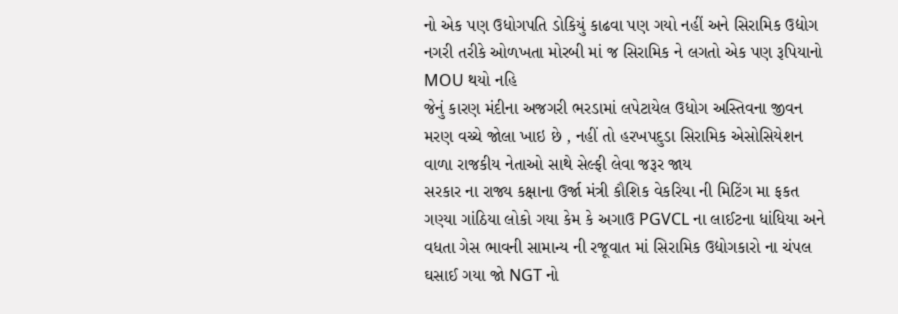નો એક પણ ઉધોગપતિ ડોકિયું કાઢવા પણ ગયો નહીં અને સિરામિક ઉદ્યોગ નગરી તરીકે ઓળખતા મોરબી માં જ સિરામિક ને લગતો એક પણ રૂપિયાનો MOU થયો નહિ
જેનું કારણ મંદીના અજગરી ભરડામાં લપેટાયેલ ઉધોગ અસ્તિવના જીવન મરણ વચ્ચે જોલા ખાઇ છે , નહીં તો હરખપદુડા સિરામિક એસોસિયેશન વાળા રાજકીય નેતાઓ સાથે સેલ્ફી લેવા જરૂર જાય
સરકાર ના રાજ્ય કક્ષાના ઉર્જા મંત્રી કૌશિક વેકરિયા ની મિટિંગ મા ફકત ગણ્યા ગાંઠિયા લોકો ગયા કેમ કે અગાઉ PGVCL ના લાઈટના ધાંધિયા અને વધતા ગેસ ભાવની સામાન્ય ની રજૂવાત માં સિરામિક ઉદ્યોગકારો ના ચંપલ ઘસાઈ ગયા જો NGT નો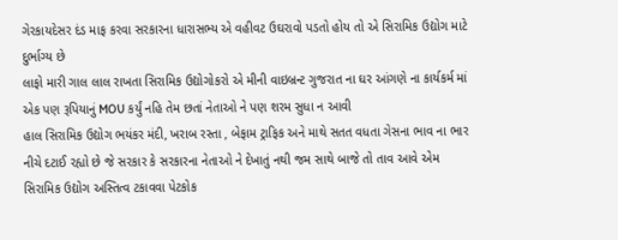ગેરકાયદેસર દંડ માફ કરવા સરકારના ધારાસભ્ય એ વહીવટ ઉઘરાવો પડતો હોય તો એ સિરામિક ઉદ્યોગ માટે દુર્ભાગ્ય છે
લાફો મારી ગાલ લાલ રાખતા સિરામિક ઉદ્યોગોકરો એ મીની વાઇબ્રન્ટ ગુજરાત ના ઘર આંગણે ના કાર્યકર્મ માં એક પણ રૂપિયાનું MOU કર્યું નહિ તેમ છતાં નેતાઓ ને પણ શરમ સુધા ન આવી
હાલ સિરામિક ઉદ્યોગ ભયંકર મંદી, ખરાબ રસ્તા , બેફામ ટ્રાફિક અને માથે સતત વધતા ગેસના ભાવ ના ભાર નીચે દટાઈ રહ્યો છે જે સરકાર કે સરકારના નેતાઓ ને દેખાતું નથી જમ સાથે બાજે તો તાવ આવે એમ સિરામિક ઉદ્યોગ અસ્તિત્વ ટકાવવા પેટકોક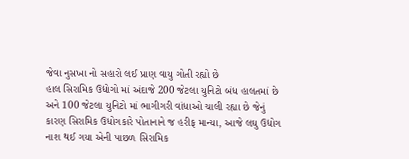જેવા નુસખા નો સહારો લઈ પ્રાણ વાયુ ગોતી રહ્યો છે
હાલ સિરામિક ઉદ્યોગો માં અંદાજે 200 જેટલા યુનિટો બંધ હાલતમાં છે અને 100 જેટલા યુનિટો માં ભાગીગરી વાંધાઓ ચાલી રહ્યા છે જેનું કારણ સિરામિક ઉધોગકારે પોતાનાને જ હરીફ માન્યા, આજે લઘુ ઉદ્યોગ નાશ થઈ ગયા એની પાછળ સિરામિક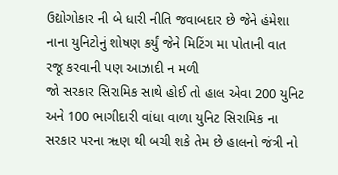ઉદ્યોગોકાર ની બે ધારી નીતિ જવાબદાર છે જેને હંમેશા નાના યુનિટોનું શોષણ કર્યું જેને મિટિંગ મા પોતાની વાત રજૂ કરવાની પણ આઝાદી ન મળી
જો સરકાર સિરામિક સાથે હોઈ તો હાલ એવા 200 યુનિટ અને 100 ભાગીદારી વાંધા વાળા યુનિટ સિરામિક ના સરકાર પરના ૠણ થી બચી શકે તેમ છે હાલનો જંત્રી નો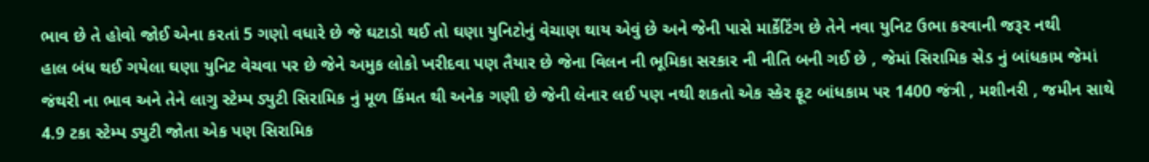ભાવ છે તે હોવો જોઈ એના કરતાં 5 ગણો વધારે છે જે ઘટાડો થઈ તો ઘણા યુનિટોનું વેચાણ થાય એવું છે અને જેની પાસે માર્કેટિંગ છે તેને નવા યુનિટ ઉભા કરવાની જરૂર નથી
હાલ બંધ થઈ ગયેલા ઘણા યુનિટ વેચવા પર છે જેને અમુક લોકો ખરીદવા પણ તૈયાર છે જેના વિલન ની ભૂમિકા સરકાર ની નીતિ બની ગઈ છે , જેમાં સિરામિક સેડ નું બાંધકામ જેમાં જંથરી ના ભાવ અને તેને લાગુ સ્ટેમ્પ ડ્યુટી સિરામિક નું મૂળ કિંમત થી અનેક ગણી છે જેની લેનાર લઈ પણ નથી શકતો એક સ્કેર ફૂટ બાંધકામ પર 1400 જંત્રી , મશીનરી , જમીન સાથે 4.9 ટકા સ્ટેમ્પ ડ્યુટી જોતા એક પણ સિરામિક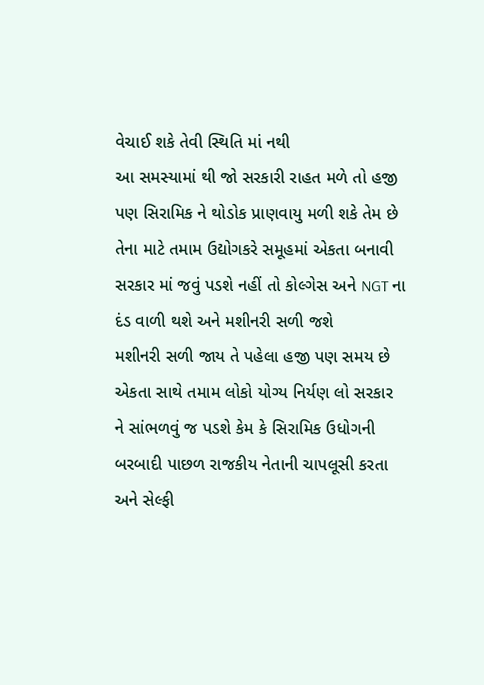વેચાઈ શકે તેવી સ્થિતિ માં નથી
આ સમસ્યામાં થી જો સરકારી રાહત મળે તો હજી પણ સિરામિક ને થોડોક પ્રાણવાયુ મળી શકે તેમ છે તેના માટે તમામ ઉદ્યોગકરે સમૂહમાં એકતા બનાવી સરકાર માં જવું પડશે નહીં તો કોલ્ગેસ અને NGT ના દંડ વાળી થશે અને મશીનરી સળી જશે
મશીનરી સળી જાય તે પહેલા હજી પણ સમય છે એકતા સાથે તમામ લોકો યોગ્ય નિર્યણ લો સરકાર ને સાંભળવું જ પડશે કેમ કે સિરામિક ઉધોગની બરબાદી પાછળ રાજકીય નેતાની ચાપલૂસી કરતા અને સેલ્ફી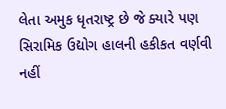લેતા અમુક ધૃતરાષ્ટ્ર છે જે ક્યારે પણ સિરામિક ઉદ્યોગ હાલની હકીકત વર્ણવી નહીં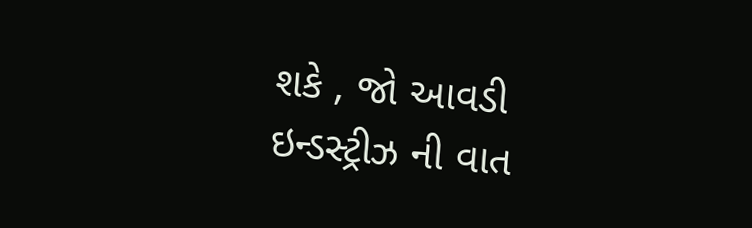શકે , જો આવડી ઇન્ડસ્ટ્રીઝ ની વાત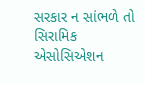સરકાર ન સાંભળે તો સિરામિક એસોસિએશન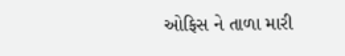ઓફિસ ને તાળા મારી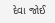દેવા જોઈ